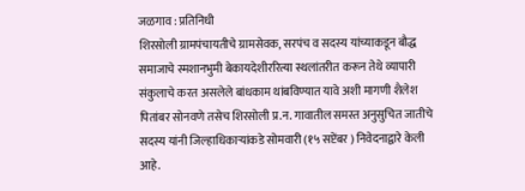जळगाव : प्रतिनिधी
शिरसोली ग्रामपंचायतीचे ग्रामसेवक, सरपंच व सदस्य यांच्याकडून बौद्ध समाजाचे स्मशानभुमी बेकायदेशीररित्या स्थलांतरीत करून तेथे व्यापारी संकुलाचे करत असलेले बांधकाम थांबविण्यात यावे अशी मागणी शैलेश पितांबर सोनवणे तसेच शिरसोली प्र.न. गावातील समस्त अनुसुचित जातीचे सदस्य यांनी जिल्हाधिकाऱ्यांकडे सोमवारी (१५ सप्टेंबर ) निवेदनाद्वारे केली आहे.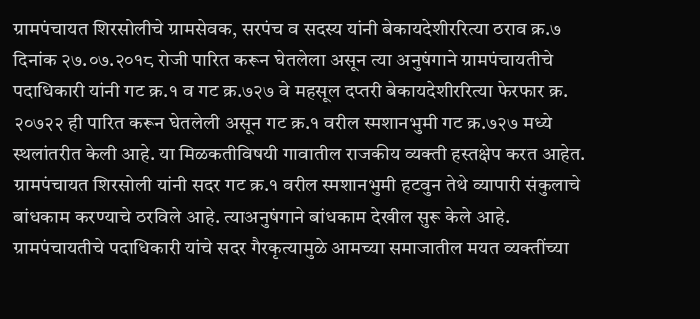ग्रामपंचायत शिरसोलीचे ग्रामसेवक, सरपंच व सदस्य यांनी बेकायदेशीररित्या ठराव क्र.७ दिनांक २७.०७.२०१८ रोजी पारित करून घेतलेला असून त्या अनुषंगाने ग्रामपंचायतीचे पदाधिकारी यांनी गट क्र.१ व गट क्र.७२७ वे महसूल दप्तरी बेकायदेशीररित्या फेरफार क्र. २०७२२ ही पारित करून घेतलेली असून गट क्र.१ वरील स्मशानभुमी गट क्र.७२७ मध्ये स्थलांतरीत केली आहे. या मिळकतीविषयी गावातील राजकीय व्यक्ती हस्तक्षेप करत आहेत. ग्रामपंचायत शिरसोली यांनी सदर गट क्र.१ वरील स्मशानभुमी हटवुन तेथे व्यापारी संकुलाचे बांधकाम करण्याचे ठरविले आहे. त्याअनुषंगाने बांधकाम देखील सुरू केले आहे.
ग्रामपंचायतीचे पदाधिकारी यांचे सदर गैरकृत्यामुळे आमच्या समाजातील मयत व्यक्तींच्या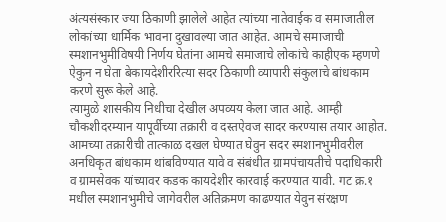अंत्यसंस्कार ज्या ठिकाणी झालेले आहेत त्यांच्या नातेवाईक व समाजातील लोकांच्या धार्मिक भावना दुखावल्या जात आहेत. आमचे समाजाची स्मशानभुमीविषयी निर्णय घेतांना आमचे समाजाचे लोकांचे काहीएक म्हणणे ऐकुन न घेता बेकायदेशीररित्या सदर ठिकाणी व्यापारी संकुलाचे बांधकाम करणे सुरू केले आहे.
त्यामुळे शासकीय निधीचा देखील अपव्यय केला जात आहे. आम्ही चौकशीदरम्यान यापूर्वीच्या तक्रारी व दस्तऐवज सादर करण्यास तयार आहोत. आमच्या तक्रारीची तात्काळ दखल घेण्यात घेवुन सदर स्मशानभुमीवरील अनधिकृत बांधकाम थांबविण्यात यावे व संबंधीत ग्रामपंचायतीचे पदाधिकारी व ग्रामसेवक यांच्यावर कडक कायदेशीर कारवाई करण्यात यावी. गट क्र.१ मधील स्मशानभुमीचे जागेवरील अतिक्रमण काढण्यात येवुन संरक्षण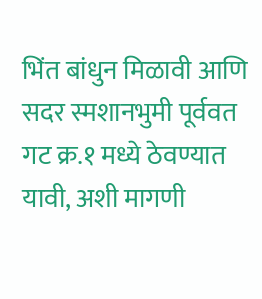भिंत बांधुन मिळावी आणि सदर स्मशानभुमी पूर्ववत गट क्र.१ मध्ये ठेवण्यात यावी, अशी मागणी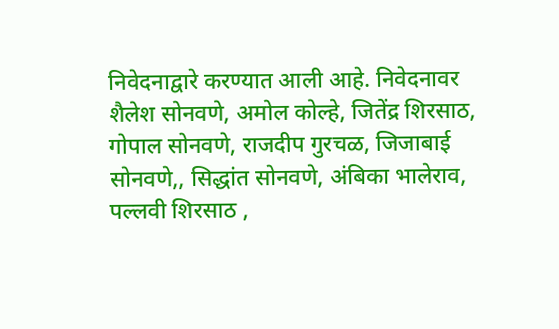निवेदनाद्वारे करण्यात आली आहे. निवेदनावर शैलेश सोनवणे, अमोल कोल्हे, जितेंद्र शिरसाठ, गोपाल सोनवणे, राजदीप गुरचळ, जिजाबाई सोनवणे,, सिद्धांत सोनवणे, अंबिका भालेराव, पल्लवी शिरसाठ ,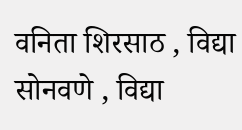वनिता शिरसाठ , विद्या सोनवणे , विद्या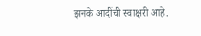झनके आदींची स्वाक्षरी आहे.